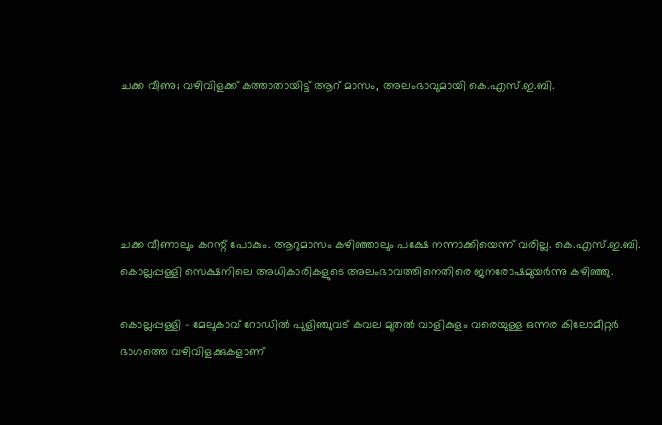ചക്ക വീണു; വഴിവിളക്ക് കത്താതായിട്ട് ആറ് മാസം, അലംഭാവുമായി കെ.എസ്.ഇ.ബി.





ചക്ക വീണാലും കറന്റ് പോകും. ആറുമാസം കഴിഞ്ഞാലും പക്ഷേ നന്നാക്കിയെന്ന് വരില്ല. കെ.എസ്.ഇ.ബി. കൊല്ലപ്പള്ളി സെക്ഷനിലെ അധികാരികളുടെ അലംഭാവത്തിനെതിരെ ജനരോഷമുയര്‍ന്നു കഴിഞ്ഞു.

കൊല്ലപ്പള്ളി - മേലുകാവ് റോഡില്‍ പുളിഞ്ചുവട് കവല മുതല്‍ വാളികുളം വരെയുള്ള ഒന്നര കിലോമീറ്റര്‍ ഭാഗത്തെ വഴിവിളക്കുകളാണ്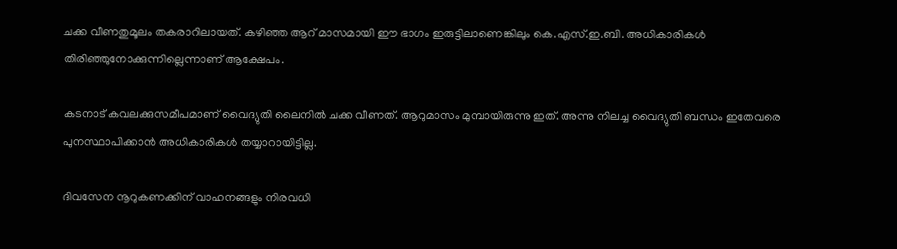ചക്ക വീണതുമൂലം തകരാറിലായത്. കഴിഞ്ഞ ആറ് മാസമായി ഈ ഭാഗം ഇരുട്ടിലാണെങ്കിലും കെ.എസ്.ഇ.ബി. അധികാരികള്‍ തിരിഞ്ഞുനോക്കുന്നില്ലെന്നാണ് ആക്ഷേപം.

കടനാട് കവലക്കുസമീപമാണ് വൈദ്യുതി ലൈനില്‍ ചക്ക വീണത്. ആറുമാസം മുമ്പായിരുന്നു ഇത്. അന്നു നിലച്ച വൈദ്യുതി ബന്ധം ഇതേവരെ പുനസ്ഥാപിക്കാന്‍ അധികാരികള്‍ തയ്യാറായിട്ടില്ല.

ദിവസേന നൂറുകണക്കിന് വാഹനങ്ങളും നിരവധി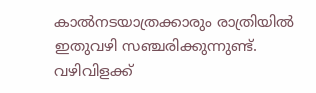കാല്‍നടയാത്രക്കാരും രാത്രിയില്‍ ഇതുവഴി സഞ്ചരിക്കുന്നുണ്ട്. വഴിവിളക്ക്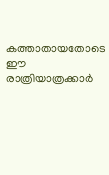കത്താതായതോടെ ഈ രാത്രിയാത്രക്കാര്‍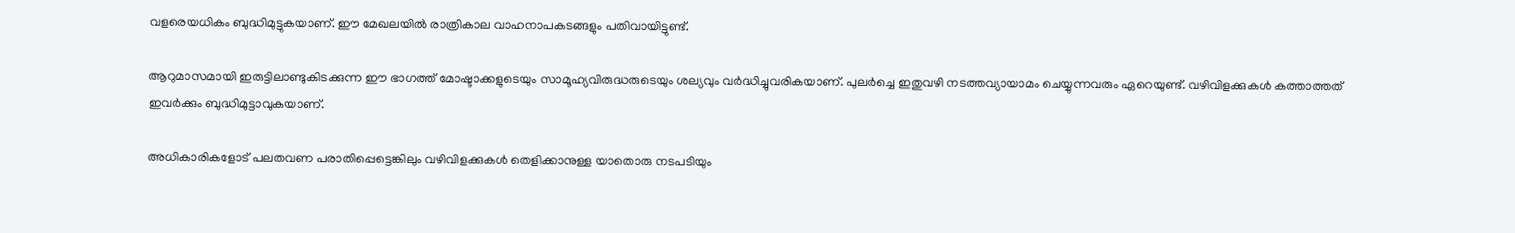വളരെയധികം ബുദ്ധിമുട്ടുകയാണ്. ഈ മേഖലയില്‍ രാത്രികാല വാഹനാപകടങ്ങളും പതിവായിട്ടുണ്ട്.

ആറുമാസമായി ഇരുട്ടിലാണ്ടുകിടക്കുന്ന ഈ ഭാഗത്ത് മോഷ്ടാക്കളുടെയും സാമൂഹ്യവിരുദ്ധരുടെയും ശല്യവും വര്‍ദ്ധിച്ചുവരികയാണ്. പുലര്‍ച്ചെ ഇതുവഴി നടത്തവ്യായാമം ചെയ്യുന്നവരും ഏറെയുണ്ട്. വഴിവിളക്കുകള്‍ കത്താത്തത് ഇവര്‍ക്കും ബുദ്ധിമുട്ടാവുകയാണ്.

അധികാരികളോട് പലതവണ പരാതിപ്പെട്ടെങ്കിലും വഴിവിളക്കുകള്‍ തെളിക്കാനുള്ള യാതൊരു നടപടിയും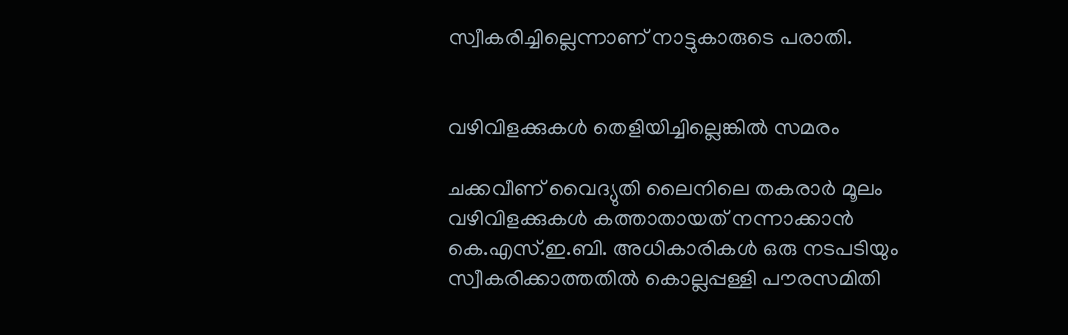സ്വീകരിച്ചില്ലെന്നാണ് നാട്ടുകാരുടെ പരാതി.


വഴിവിളക്കുകള്‍ തെളിയിച്ചില്ലെങ്കില്‍ സമരം

ചക്കവീണ് വൈദ്യുതി ലൈനിലെ തകരാര്‍ മൂലം വഴിവിളക്കുകള്‍ കത്താതായത് നന്നാക്കാന്‍ കെ.എസ്.ഇ.ബി. അധികാരികള്‍ ഒരു നടപടിയും സ്വീകരിക്കാത്തതില്‍ കൊല്ലപ്പള്ളി പൗരസമിതി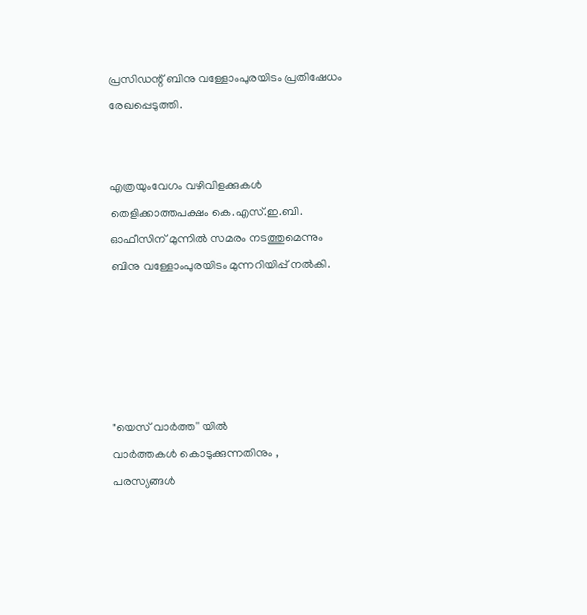പ്രസിഡന്റ് ബിനു വള്ളോംപുരയിടം പ്രതിഷേധം രേഖപ്പെടുത്തി.


എത്രയുംവേഗം വഴിവിളക്കുകള്‍ തെളിക്കാത്തപക്ഷം കെ.എസ്.ഇ.ബി. ഓഫീസിന് മുന്നില്‍ സമരം നടത്തുമെന്നും ബിനു വള്ളോംപുരയിടം മുന്നറിയിപ്പ് നല്‍കി.





"യെസ് വാർത്ത'' യിൽ
വാർത്തകൾ കൊടുക്കുന്നതിനും ,
പരസ്യങ്ങൾ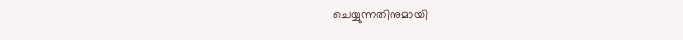ചെയ്യുന്നതിനുമായി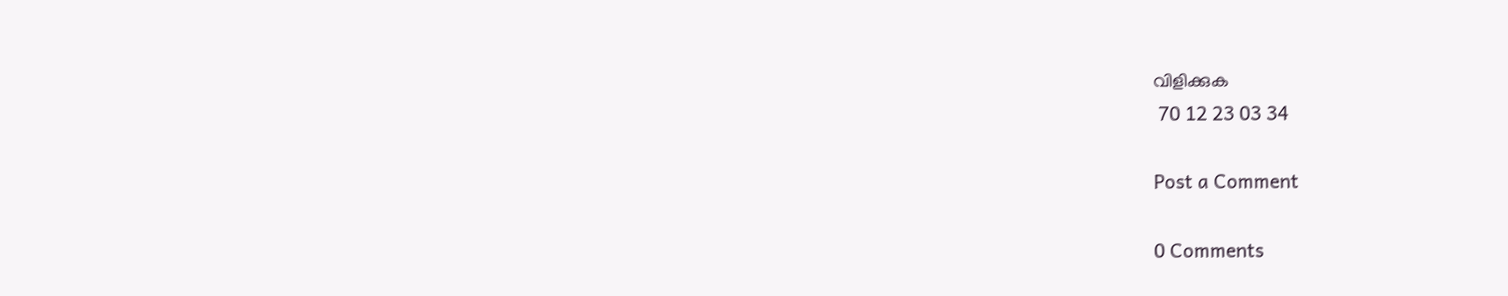വിളിക്കുക
 70 12 23 03 34

Post a Comment

0 Comments